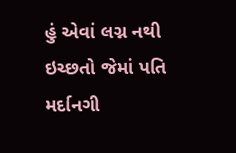હું એવાં લગ્ન નથી ઇચ્છતો જેમાં પતિ મર્દાનગી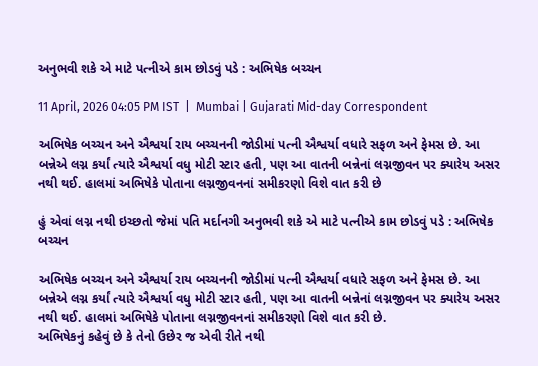અનુભવી શકે એ માટે પત્નીએ કામ છોડવું પડે : અભિષેક બચ્ચન

11 April, 2026 04:05 PM IST  |  Mumbai | Gujarati Mid-day Correspondent

અભિષેક બચ્ચન અને ઐશ્વર્યા રાય બચ્ચનની જોડીમાં પત્ની ઐશ્વર્યા વધારે સફળ અને ફેમસ છે. આ બન્નેએ લગ્ન કર્યાં ત્યારે ઐશ્વર્યા વધુ મોટી સ્ટાર હતી, પણ આ વાતની બન્નેનાં લગ્નજીવન પર ક્યારેય અસર નથી થઈ. હાલમાં અભિષેકે પોતાના લગ્નજીવનનાં સમીકરણો વિશે વાત કરી છે

હું એવાં લગ્ન નથી ઇચ્છતો જેમાં પતિ મર્દાનગી અનુભવી શકે એ માટે પત્નીએ કામ છોડવું પડે : અભિષેક બચ્ચન

અભિષેક બચ્ચન અને ઐશ્વર્યા રાય બચ્ચનની જોડીમાં પત્ની ઐશ્વર્યા વધારે સફળ અને ફેમસ છે. આ બન્નેએ લગ્ન કર્યાં ત્યારે ઐશ્વર્યા વધુ મોટી સ્ટાર હતી, પણ આ વાતની બન્નેનાં લગ્નજીવન પર ક્યારેય અસર નથી થઈ. હાલમાં અભિષેકે પોતાના લગ્નજીવનનાં સમીકરણો વિશે વાત કરી છે.
અભિષેકનું કહેવું છે કે તેનો ઉછેર જ એવી રીતે નથી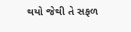થયો જેથી તે સફળ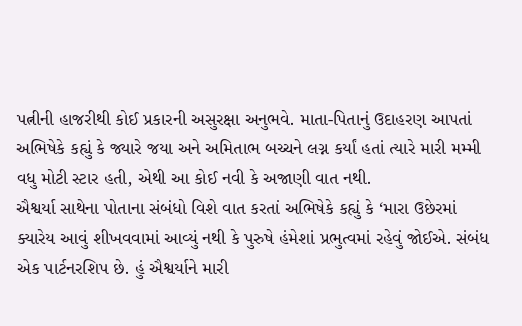પત્નીની હાજરીથી કોઈ પ્રકારની અસુરક્ષા અનુભવે. માતા-પિતાનું ઉદાહરણ આપતાં અભિષેકે કહ્યું કે જ્યારે જયા અને અમિતાભ બચ્ચને લગ્ન કર્યાં હતાં ત્યારે મારી મમ્મી વધુ મોટી સ્ટાર હતી, એથી આ કોઈ નવી કે અજાણી વાત નથી.
ઐશ્વર્યા સાથેના પોતાના સંબંધો વિશે વાત કરતાં અભિષેકે કહ્યું કે ‘મારા ઉછેરમાં ક્યારેય આવું શીખવવામાં આવ્યું નથી કે પુરુષે હંમેશાં પ્રભુત્વમાં રહેવું જોઈએ. સંબંધ એક પાર્ટનરશિપ છે. હું ઐશ્વર્યાને મારી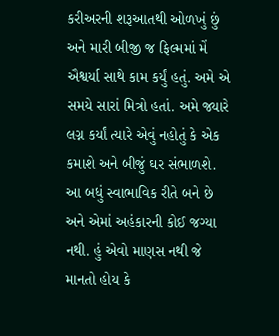કરીઅરની શરૂઆતથી ઓળખું છું અને મારી બીજી જ ફિલ્મમાં મેં ઐશ્વર્યા સાથે કામ કર્યું હતું. અમે એ સમયે સારાં મિત્રો હતાં. અમે જ્યારે લગ્ન કર્યાં ત્યારે એવું નહોતું કે એક કમાશે અને બીજું ઘર સંભાળશે. આ બધું સ્વાભાવિક રીતે બને છે અને એમાં અહંકારની કોઈ જગ્યા નથી. હું એવો માણસ નથી જે માનતો હોય કે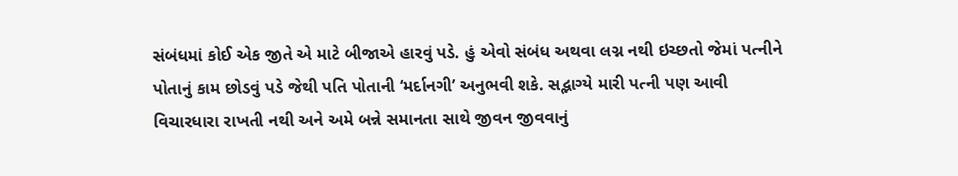સંબંધમાં કોઈ એક જીતે એ માટે બીજાએ હારવું પડે. હું એવો સંબંધ અથવા લગ્ન નથી ઇચ્છતો જેમાં પત્નીને પોતાનું કામ છોડવું પડે જેથી પતિ પોતાની ‘મર્દાનગી’ અનુભવી શકે. સદ્ભાગ્યે મારી પત્ની પણ આવી વિચારધારા રાખતી નથી અને અમે બન્ને સમાનતા સાથે જીવન જીવવાનું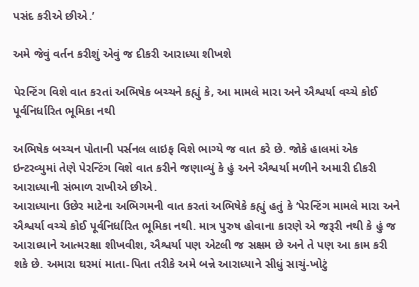પસંદ કરીએ છીએ.’

અમે જેવું વર્તન કરીશું એવું જ દીકરી આરાધ્યા શીખશે

પેરન્ટિંગ વિશે વાત કરતાં અભિષેક બચ્ચને કહ્યું કે, આ મામલે મારા અને ઐશ્વર્યા વચ્ચે કોઈ પૂર્વનિર્ધારિત ભૂમિકા નથી

અભિષેક બચ્ચન પોતાની પર્સનલ લાઇફ વિશે ભાગ્યે જ વાત કરે છે. જોકે હાલમાં એક ઇન્ટરવ્યુમાં તેણે પેરન્ટિંગ વિશે વાત કરીને જણાવ્યું કે હું અને ઐશ્વર્યા મળીને અમારી દીકરી આરાધ્યાની સંભાળ રાખીએ છીએ.
આરાધ્યાના ઉછેર માટેના અભિગમની વાત કરતાં અભિષેકે કહ્યું હતું કે ‘પેરન્ટિંગ મામલે મારા અને ઐશ્વર્યા વચ્ચે કોઈ પૂર્વનિર્ધારિત ભૂમિકા નથી. માત્ર પુરુષ હોવાના કારણે એ જરૂરી નથી કે હું જ આરાધ્યાને આત્મરક્ષા શીખવીશ, ઐશ્વર્યા પણ એટલી જ સક્ષમ છે અને તે પણ આ કામ કરી શકે છે. અમારા ઘરમાં માતા-પિતા તરીકે અમે બન્ને આરાધ્યાને સીધું સાચું-ખોટું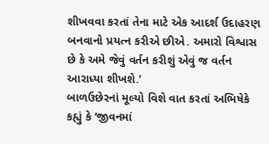શીખવવા કરતાં તેના માટે એક આદર્શ ઉદાહરણ બનવાનો પ્રયત્ન કરીએ છીએ. અમારો વિશ્વાસ છે કે અમે જેવું વર્તન કરીશું એવું જ વર્તન આરાધ્યા શીખશે.’
બાળઉછેરનાં મૂલ્યો વિશે વાત કરતાં અભિષેકે કહ્યું કે ‘જીવનમાં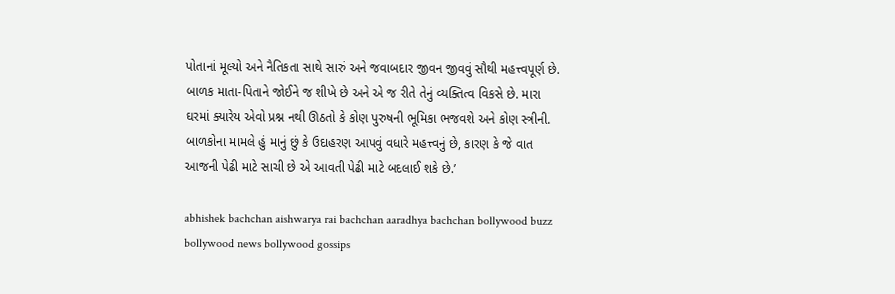પોતાનાં મૂલ્યો અને નૈતિકતા સાથે સારું અને જવાબદાર જીવન જીવવું સૌથી મહત્ત્વપૂર્ણ છે. બાળક માતા-પિતાને જોઈને જ શીખે છે અને એ જ રીતે તેનું વ્યક્તિત્વ વિકસે છે. મારા ઘરમાં ક્યારેય એવો પ્રશ્ન નથી ઊઠતો કે કોણ પુરુષની ભૂમિકા ભજવશે અને કોણ સ્ત્રીની. બાળકોના મામલે હું માનું છું કે ઉદાહરણ આપવું વધારે મહત્ત્વનું છે, કારણ કે જે વાત આજની પેઢી માટે સાચી છે એ આવતી પેઢી માટે બદલાઈ શકે છે.’

abhishek bachchan aishwarya rai bachchan aaradhya bachchan bollywood buzz bollywood news bollywood gossips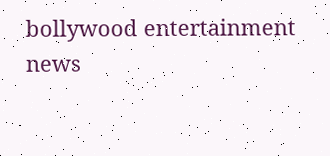bollywood entertainment news